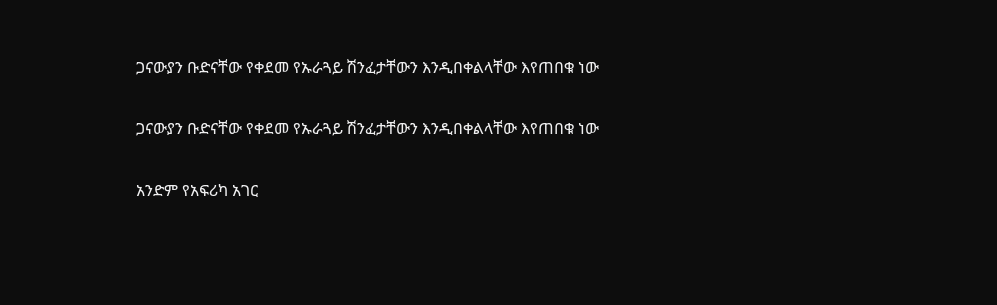ጋናውያን ቡድናቸው የቀደመ የኡራጓይ ሽንፈታቸውን እንዲበቀልላቸው እየጠበቁ ነው

ጋናውያን ቡድናቸው የቀደመ የኡራጓይ ሽንፈታቸውን እንዲበቀልላቸው እየጠበቁ ነው

አንድም የአፍሪካ አገር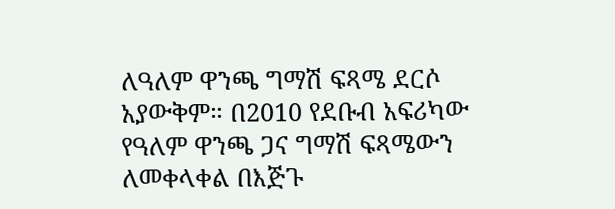ለዓለም ዋንጫ ግማሽ ፍጻሜ ደርሶ አያውቅም። በ2010 የደቡብ አፍሪካው የዓለም ዋንጫ ጋና ግማሽ ፍጻሜውን ለመቀላቀል በእጅጉ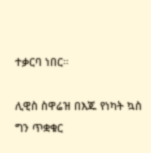ተቃርባ ነበር።

ሊዊስ ስዋሬዝ በእጁ የነካት ኳስ ግን ጥቋቁር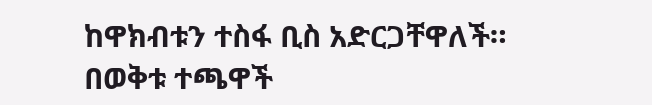ከዋክብቱን ተስፋ ቢስ አድርጋቸዋለች። በወቅቱ ተጫዋች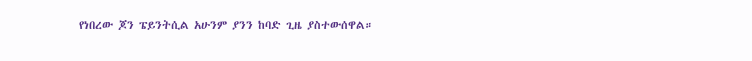የነበረው ጆን ፔይንትሲል አሁንም ያንን ከባድ ጊዜ ያስተውሰዋል።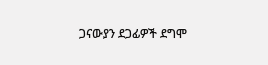ጋናውያን ደጋፊዎች ደግሞ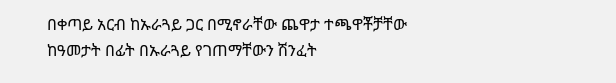በቀጣይ አርብ ከኡራጓይ ጋር በሚኖራቸው ጨዋታ ተጫዋቾቻቸው ከዓመታት በፊት በኡራጓይ የገጠማቸውን ሽንፈት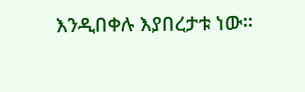እንዲበቀሉ እያበረታቱ ነው።